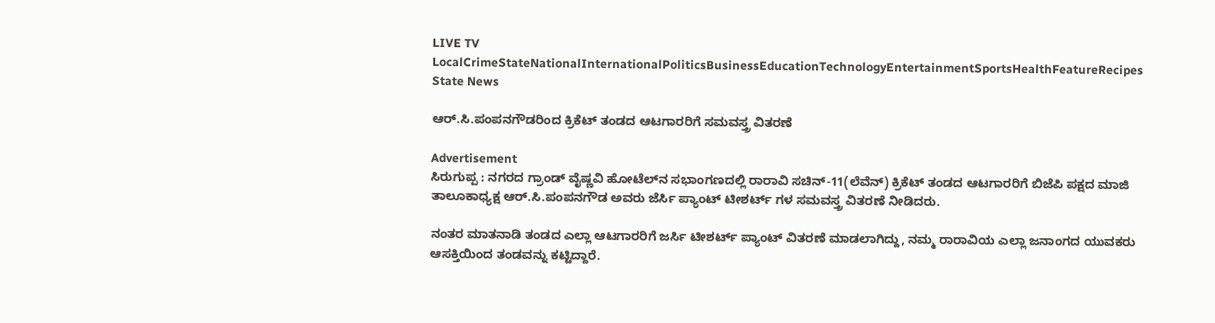LIVE TV LocalCrimeStateNationalInternationalPoliticsBusinessEducationTechnologyEntertainmentSportsHealthFeatureRecipes
State News

ಆರ್.ಸಿ.ಪಂಪನಗೌಡರಿಂದ ಕ್ರಿಕೆಟ್ ತಂಡದ ಆಟಗಾರರಿಗೆ ಸಮವಸ್ತ್ರ ವಿತರಣೆ

Advertisement
ಸಿರುಗುಪ್ಪ : ನಗರದ ಗ್ರಾಂಡ್ ವೈಷ್ಣವಿ ಹೋಟೆಲ್‌ನ ಸಭಾಂಗಣದಲ್ಲಿ ರಾರಾವಿ ಸಚಿನ್-11(ಲೆವೆನ್) ಕ್ರಿಕೆಟ್ ತಂಡದ ಆಟಗಾರರಿಗೆ ಬಿಜೆಪಿ ಪಕ್ಷದ ಮಾಜಿ ತಾಲೂಕಾಧ್ಯಕ್ಷ ಆರ್.ಸಿ.ಪಂಪನಗೌಡ ಅವರು ಜೆರ್ಸಿ ಪ್ಯಾಂಟ್ ಟೀಶರ್ಟ್ ಗಳ ಸಮವಸ್ತ್ರ ವಿತರಣೆ ನೀಡಿದರು.

ನಂತರ ಮಾತನಾಡಿ ತಂಡದ ಎಲ್ಲಾ ಆಟಗಾರರಿಗೆ ಜರ್ಸಿ ಟೀಶರ್ಟ್ ಪ್ಯಾಂಟ್ ವಿತರಣೆ ಮಾಡಲಾಗಿದ್ದು, ನಮ್ಮ ರಾರಾವಿಯ ಎಲ್ಲಾ ಜನಾಂಗದ ಯುವಕರು ಆಸಕ್ತಿಯಿಂದ ತಂಡವನ್ನು ಕಟ್ಟಿದ್ದಾರೆ.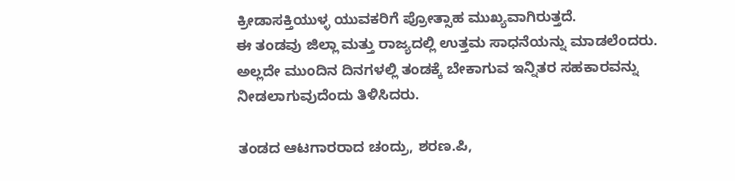ಕ್ರೀಡಾಸಕ್ತಿಯುಳ್ಳ ಯುವಕರಿಗೆ ಪ್ರೋತ್ಸಾಹ ಮುಖ್ಯವಾಗಿರುತ್ತದೆ.
ಈ ತಂಡವು ಜಿಲ್ಲಾ ಮತ್ತು ರಾಜ್ಯದಲ್ಲಿ ಉತ್ತಮ ಸಾಧನೆಯನ್ನು ಮಾಡಲೆಂದರು. ಅಲ್ಲದೇ ಮುಂದಿನ ದಿನಗಳಲ್ಲಿ ತಂಡಕ್ಕೆ ಬೇಕಾಗುವ ಇನ್ನಿತರ ಸಹಕಾರವನ್ನು ನೀಡಲಾಗುವುದೆಂದು ತಿಳಿಸಿದರು.

ತಂಡದ ಆಟಗಾರರಾದ ಚಂದ್ರು, ಶರಣ.ಪಿ,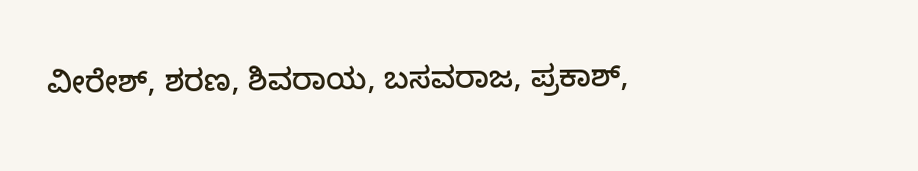ವೀರೇಶ್, ಶರಣ, ಶಿವರಾಯ, ಬಸವರಾಜ, ಪ್ರಕಾಶ್,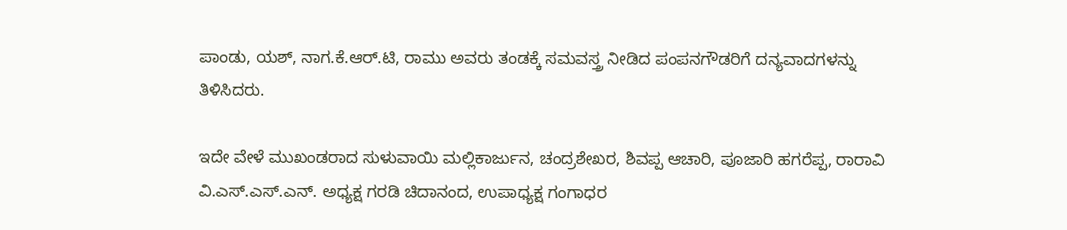ಪಾಂಡು, ಯಶ್, ನಾಗ.ಕೆ.ಆರ್.ಟಿ, ರಾಮು ಅವರು ತಂಡಕ್ಕೆ ಸಮವಸ್ತ್ರ ನೀಡಿದ ಪಂಪನಗೌಡರಿಗೆ ದನ್ಯವಾದಗಳನ್ನು ತಿಳಿಸಿದರು.

ಇದೇ ವೇಳೆ ಮುಖಂಡರಾದ ಸುಳುವಾಯಿ ಮಲ್ಲಿಕಾರ್ಜುನ, ಚಂದ್ರಶೇಖರ, ಶಿವಪ್ಪ ಆಚಾರಿ, ಪೂಜಾರಿ ಹಗರೆಪ್ಪ, ರಾರಾವಿ ವಿ.ಎಸ್.ಎಸ್.ಎನ್. ಅಧ್ಯಕ್ಷ ಗರಡಿ ಚಿದಾನಂದ, ಉಪಾಧ್ಯಕ್ಷ ಗಂಗಾಧರ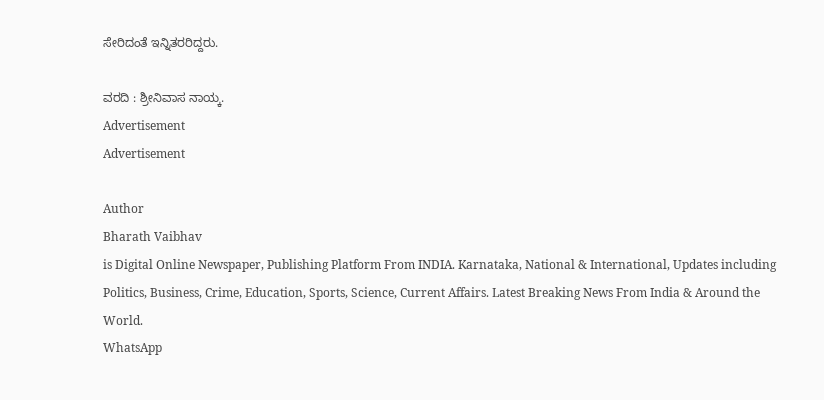ಸೇರಿದಂತೆ ಇನ್ನಿತರರಿದ್ದರು.

ವರದಿ : ಶ್ರೀನಿವಾಸ ನಾಯ್ಕ.
Advertisement
Advertisement

Author
Bharath Vaibhav
is Digital Online Newspaper, Publishing Platform From INDIA. Karnataka, National & International, Updates including Politics, Business, Crime, Education, Sports, Science, Current Affairs. Latest Breaking News From India & Around the World.
WhatsApp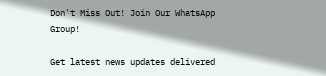Don't Miss Out! Join Our WhatsApp Group!

Get latest news updates delivered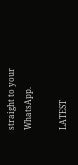straight to your WhatsApp.

LATEST